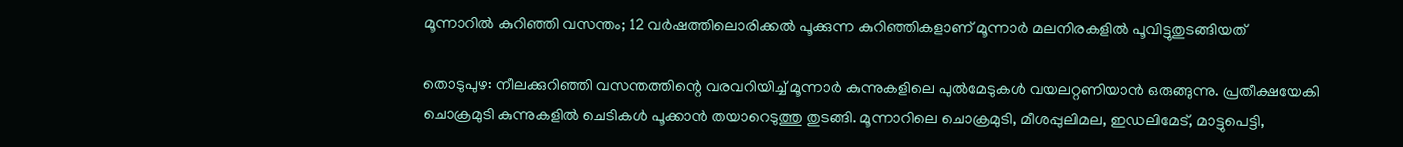മൂന്നാറിൽ കുറിഞ്ഞി വസന്തം; 12 വർഷത്തിലൊരിക്കൽ പൂക്കുന്ന കുറിഞ്ഞികളാണ് മൂന്നാർ മലനിരകളിൽ പൂവിട്ടുതുടങ്ങിയത്

തൊടുപുഴ: നീലക്കുറിഞ്ഞി വസന്തത്തിന്റെ വരവറിയിച്ച് മൂന്നാർ കുന്നുകളിലെ പുൽമേടുകൾ വയലറ്റണിയാൻ ഒരുങ്ങുന്നു. പ്രതീക്ഷയേകി ചൊക്രമുടി കുന്നുകളിൽ ചെടികൾ പൂക്കാൻ തയാറെടുത്തു തുടങ്ങി. മൂന്നാറിലെ ചൊക്രമുടി, മീശപ്പുലിമല, ഇഡലിമേട്, മാട്ടുപെട്ടി,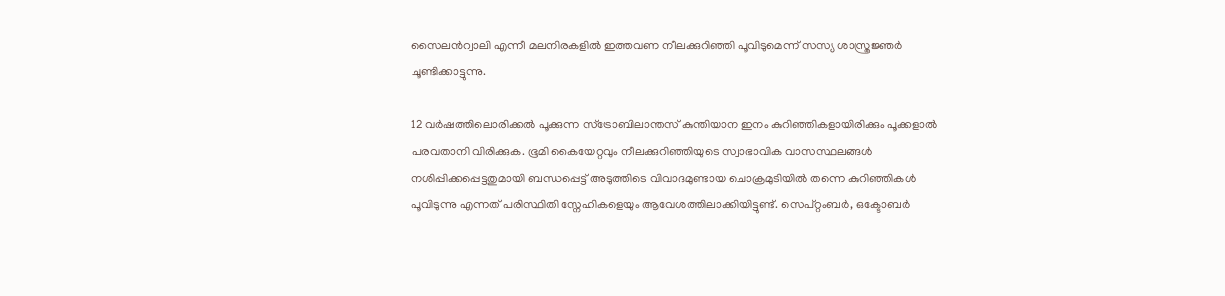സൈലന്‍റ്വാലി എന്നീ മലനിരകളിൽ ഇത്തവണ നീലക്കുറിഞ്ഞി പൂവിടുമെന്ന് സസ്യ ശാസ്ത്രജ്ഞർ ചൂണ്ടിക്കാട്ടുന്നു.

12 വർഷത്തിലൊരിക്കൽ പൂക്കുന്ന സ്ട്രോബിലാന്തസ് കുന്തിയാന ഇനം കുറിഞ്ഞികളായിരിക്കും പൂക്കളാൽ പരവതാനി വിരിക്കുക. ഭൂമി കൈയേറ്റവും നീലക്കുറിഞ്ഞിയുടെ സ്വാഭാവിക വാസസ്ഥലങ്ങൾ നശിപ്പിക്കപ്പെട്ടതുമായി ബന്ധപ്പെട്ട് അടുത്തിടെ വിവാദമുണ്ടായ ചൊക്രമുടിയിൽ തന്നെ കുറിഞ്ഞികൾ പൂവിടുന്നു എന്നത് പരിസ്ഥിതി സ്നേഹികളെയും ആവേശത്തിലാക്കിയിട്ടുണ്ട്. സെപ്റ്റംബർ, ഒക്ടോബർ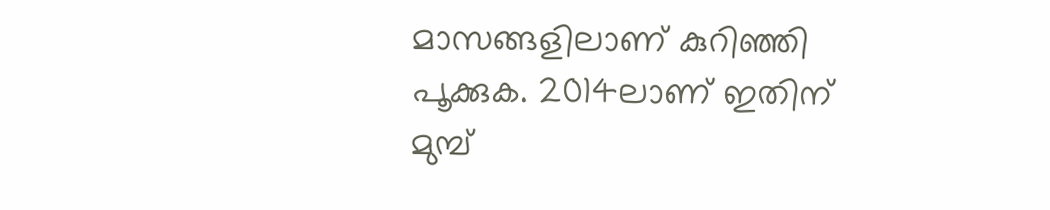മാസങ്ങളിലാണ് കുറിഞ്ഞി പൂക്കുക. 2014ലാണ് ഇതിന് മുമ്പ്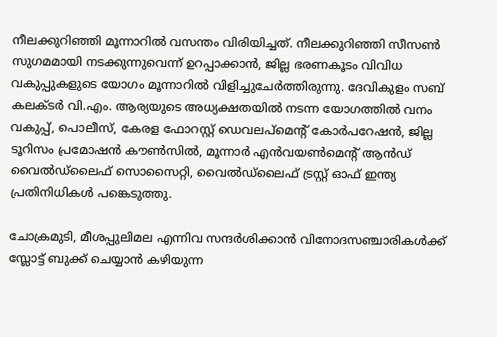നീലക്കുറിഞ്ഞി മൂന്നാറിൽ വസന്തം വിരിയിച്ചത്. നീലക്കുറിഞ്ഞി സീസൺ സുഗമമായി നടക്കുന്നുവെന്ന് ഉറപ്പാക്കാൻ, ജില്ല ഭരണകൂടം വിവിധ വകുപ്പുകളുടെ യോഗം മൂന്നാറിൽ വിളിച്ചുചേർത്തിരുന്നു. ദേവികുളം സബ് കലക്ടർ വി.എം. ആര്യയുടെ അധ്യക്ഷതയിൽ നടന്ന യോഗത്തിൽ വനം വകുപ്പ്, പൊലീസ്, കേരള ഫോറസ്റ്റ് ഡെവലപ്‌മെന്റ് കോർപറേഷൻ, ജില്ല ടൂറിസം പ്രമോഷൻ കൗൺസിൽ, മൂന്നാർ എൻവയൺമെന്റ് ആൻഡ് വൈൽഡ്‌ലൈഫ് സൊസൈറ്റി, വൈൽഡ്‌ലൈഫ് ട്രസ്റ്റ് ഓഫ് ഇന്ത്യ പ്രതിനിധികൾ പങ്കെടുത്തു.

ചോക്രമുടി, മീശപ്പുലിമല എന്നിവ സന്ദർശിക്കാൻ വിനോദസഞ്ചാരികൾക്ക് സ്ലോട്ട് ബുക്ക് ചെയ്യാൻ കഴിയുന്ന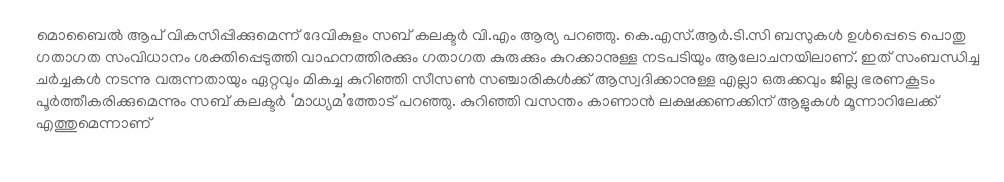മൊബൈൽ ആപ് വികസിപ്പിക്കുമെന്ന് ദേവികുളം സബ് കലക്ടർ വി.എം ആര്യ പറഞ്ഞു. കെ.എസ്.ആർ.ടി.സി ബസുകൾ ഉൾപ്പെടെ പൊതു ഗതാഗത സംവിധാനം ശക്തിപ്പെടുത്തി വാഹനത്തിരക്കും ഗതാഗത കുരുക്കും കുറക്കാനുള്ള നടപടിയും ആലോചനയിലാണ്. ഇത് സംബന്ധിച്ച ചർച്ചകൾ നടന്നു വരുന്നതായും ഏറ്റവും മികച്ച കുറിഞ്ഞി സീസൺ സഞ്ചാരികൾക്ക് ആസ്വദിക്കാനുള്ള എല്ലാ ഒരുക്കവും ജില്ല ഭരണകൂടം പൂർത്തീകരിക്കുമെന്നും സബ് കലക്ടർ ‘മാധ്യമ’ത്തോട് പറഞ്ഞു. കുറിഞ്ഞി വസന്തം കാണാൻ ലക്ഷക്കണക്കിന് ആളുകൾ മൂന്നാറിലേക്ക് എത്തുമെന്നാണ്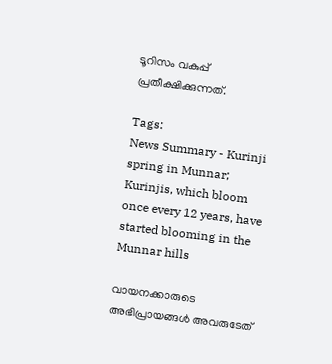ടൂറിസം വകുപ്പ് പ്രതീക്ഷിക്കുന്നത്.

Tags:
News Summary - Kurinji spring in Munnar; Kurinjis, which bloom once every 12 years, have started blooming in the Munnar hills

വായനക്കാരുടെ അഭിപ്രായങ്ങള്‍ അവരുടേത്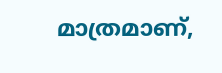മാത്രമാണ്,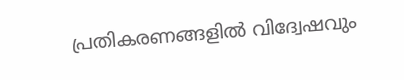പ്രതികരണങ്ങളിൽ വിദ്വേഷവും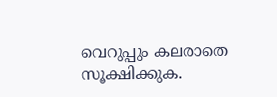വെറുപ്പും കലരാതെ സൂക്ഷിക്കുക.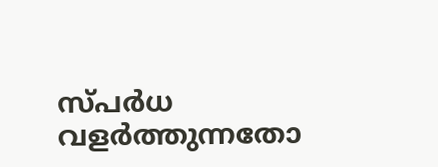സ്പർധ വളർത്തുന്നതോ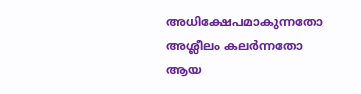അധിക്ഷേപമാകുന്നതോ അശ്ലീലം കലർന്നതോ ആയ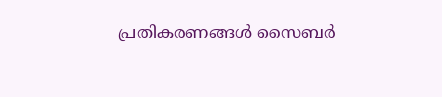പ്രതികരണങ്ങൾ സൈബർ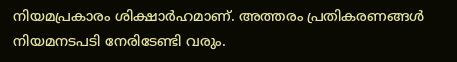നിയമപ്രകാരം ശിക്ഷാർഹമാണ്. അത്തരം പ്രതികരണങ്ങൾ നിയമനടപടി നേരിടേണ്ടി വരും.